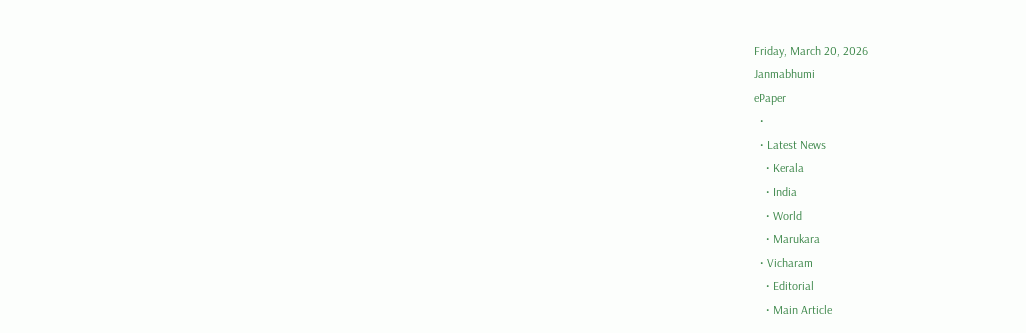Friday, March 20, 2026
Janmabhumi
ePaper
  •
  • Latest News
    • Kerala
    • India
    • World
    • Marukara
  • Vicharam
    • Editorial
    • Main Article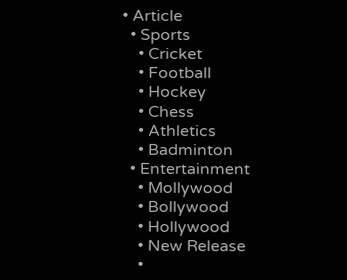• Article
  • Sports
    • Cricket
    • Football
    • Hockey
    • Chess
    • Athletics
    • Badminton
  • Entertainment
    • Mollywood
    • Bollywood
    • Hollywood
    • New Release
    •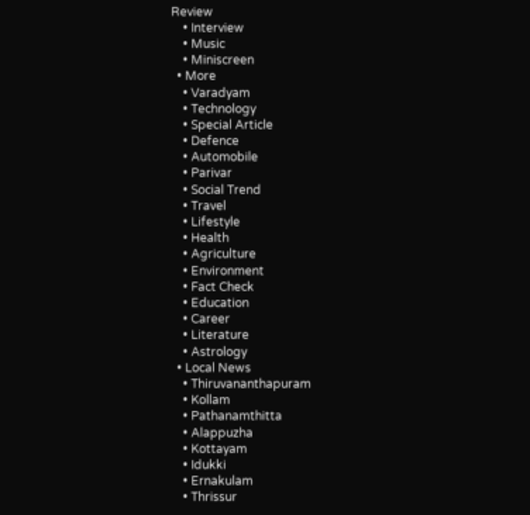Review
    • Interview
    • Music
    • Miniscreen
  • More
    • Varadyam
    • Technology
    • Special Article
    • Defence
    • Automobile
    • Parivar
    • Social Trend
    • Travel
    • Lifestyle
    • Health
    • Agriculture
    • Environment
    • Fact Check
    • Education
    • Career
    • Literature
    • Astrology
  • Local News
    • Thiruvananthapuram
    • Kollam
    • Pathanamthitta
    • Alappuzha
    • Kottayam
    • Idukki
    • Ernakulam
    • Thrissur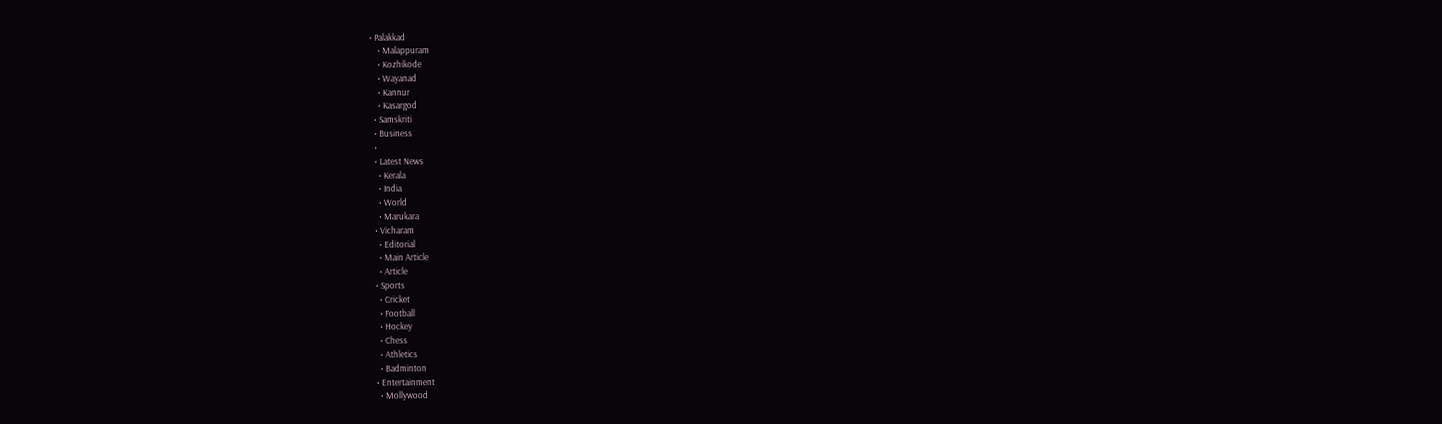• Palakkad
    • Malappuram
    • Kozhikode
    • Wayanad
    • Kannur
    • Kasargod
  • Samskriti
  • Business
  •
  • Latest News
    • Kerala
    • India
    • World
    • Marukara
  • Vicharam
    • Editorial
    • Main Article
    • Article
  • Sports
    • Cricket
    • Football
    • Hockey
    • Chess
    • Athletics
    • Badminton
  • Entertainment
    • Mollywood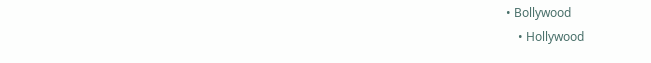• Bollywood
    • Hollywood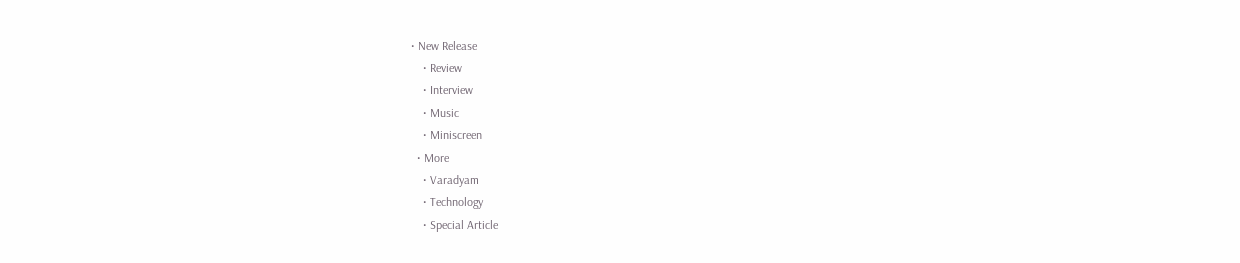• New Release
    • Review
    • Interview
    • Music
    • Miniscreen
  • More
    • Varadyam
    • Technology
    • Special Article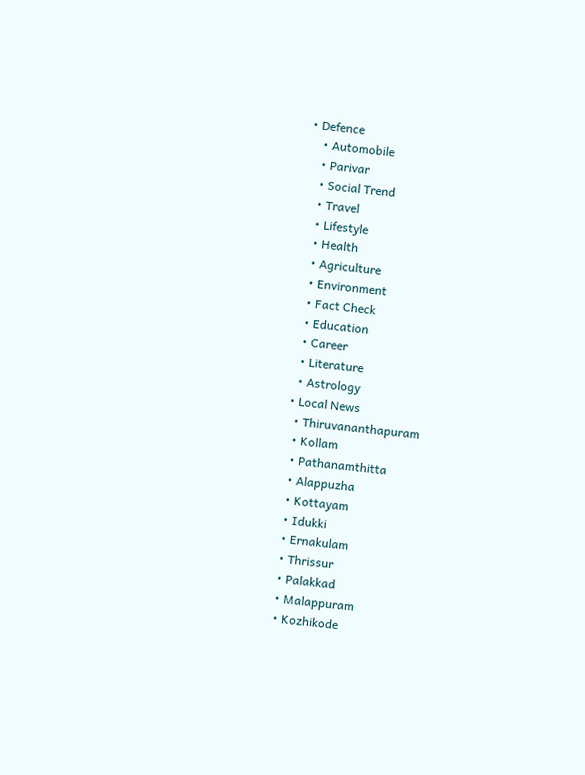• Defence
    • Automobile
    • Parivar
    • Social Trend
    • Travel
    • Lifestyle
    • Health
    • Agriculture
    • Environment
    • Fact Check
    • Education
    • Career
    • Literature
    • Astrology
  • Local News
    • Thiruvananthapuram
    • Kollam
    • Pathanamthitta
    • Alappuzha
    • Kottayam
    • Idukki
    • Ernakulam
    • Thrissur
    • Palakkad
    • Malappuram
    • Kozhikode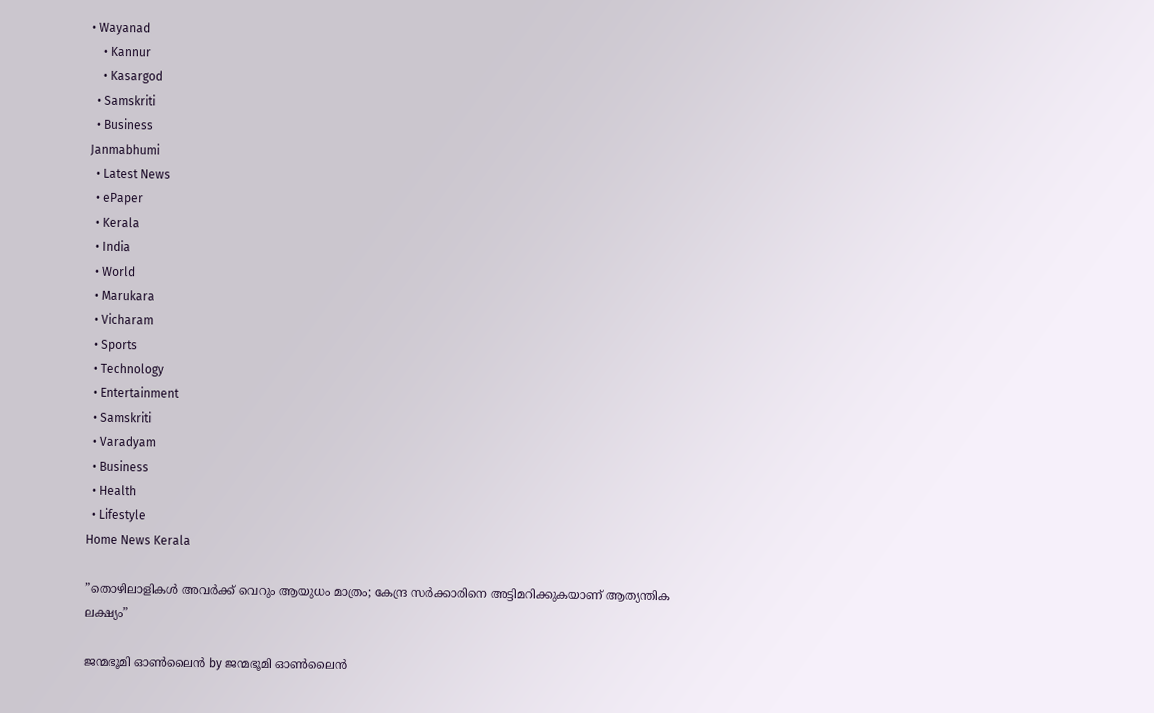• Wayanad
    • Kannur
    • Kasargod
  • Samskriti
  • Business
Janmabhumi
  • Latest News
  • ePaper
  • Kerala
  • India
  • World
  • Marukara
  • Vicharam
  • Sports
  • Technology
  • Entertainment
  • Samskriti
  • Varadyam
  • Business
  • Health
  • Lifestyle
Home News Kerala

”തൊഴിലാളികൾ അവർക്ക് വെറും ആയുധം മാത്രം; കേന്ദ്ര സർക്കാരിനെ അട്ടിമറിക്കുകയാണ് ആത്യന്തിക ലക്ഷ്യം”

ജന്മഭൂമി ഓണ്‍ലൈന്‍ by ജന്മഭൂമി ഓണ്‍ലൈന്‍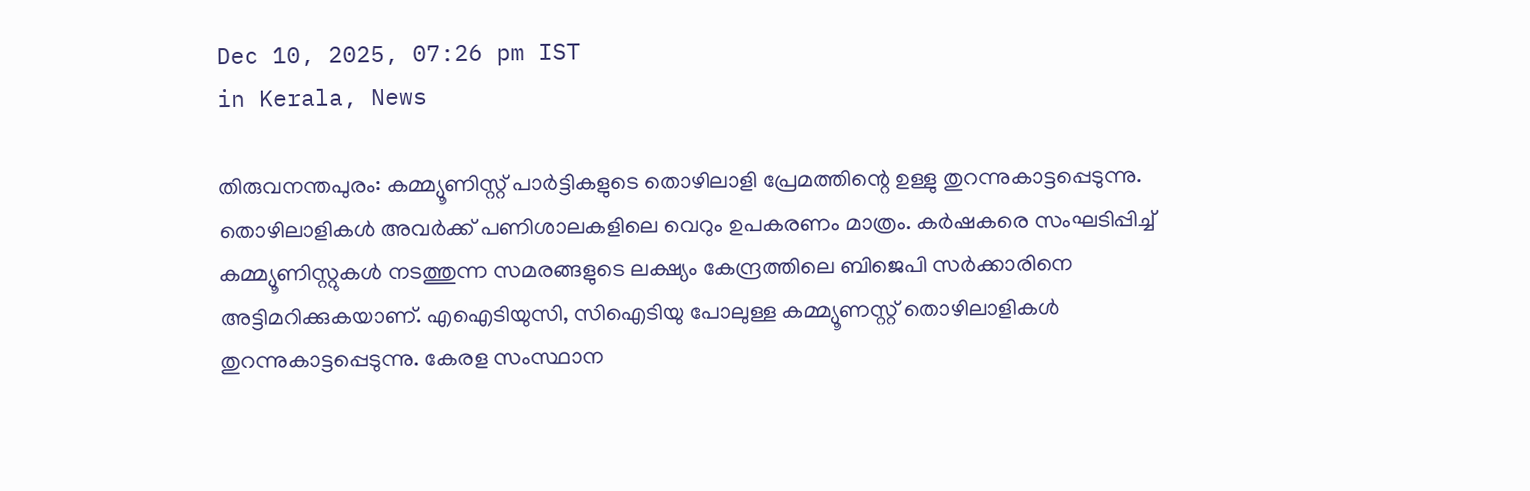Dec 10, 2025, 07:26 pm IST
in Kerala, News

തിരുവനന്തപുരം: കമ്മ്യൂണിസ്റ്റ് പാർട്ടികളുടെ തൊഴിലാളി പ്രേമത്തിന്റെ ഉള്ളു തുറന്നുകാട്ടപ്പെടുന്നു. തൊഴിലാളികൾ അവർക്ക് പണിശാലകളിലെ വെറും ഉപകരണം മാത്രം. കർഷകരെ സംഘടിപ്പിച്ച് കമ്മ്യൂണിസ്റ്റുകൾ നടത്തുന്ന സമരങ്ങളുടെ ലക്ഷ്യം കേന്ദ്രത്തിലെ ബിജെപി സർക്കാരിനെ അട്ടിമറിക്കുകയാണ്. എഐടിയുസി, സിഐടിയു പോലുള്ള കമ്മ്യൂണസ്റ്റ് തൊഴിലാളികൾ തുറന്നുകാട്ടപ്പെടുന്നു. കേരള സംസ്ഥാന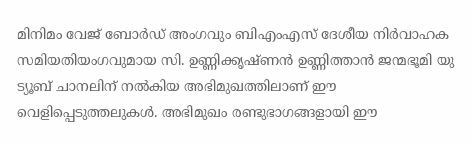മിനിമം വേജ് ബോർഡ് അംഗവും ബിഎംഎസ് ദേശീയ നിർവാഹക സമിയതിയംഗവുമായ സി. ഉണ്ണിക്കൃഷ്ണൻ ഉണ്ണിത്താൻ ജന്മഭൂമി യു ട്യൂബ് ചാനലിന് നൽകിയ അഭിമുഖത്തിലാണ് ഈ വെളിപ്പെടുത്തലുകൾ. അഭിമുഖം രണ്ടുഭാഗങ്ങളായി ഈ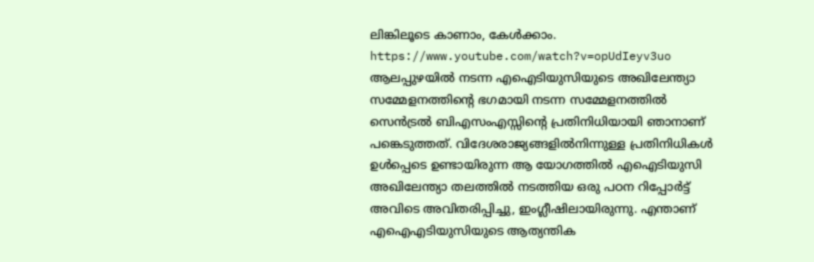ലിങ്കിലൂടെ കാണാം, കേൾക്കാം. https://www.youtube.com/watch?v=opUdIeyv3uo
ആലപ്പുഴയിൽ നടന്ന എഐടിയുസിയുടെ അഖിലേന്ത്യാ സമ്മേളനത്തിന്റെ ഭഗമായി നടന്ന സമ്മേളനത്തിൽ സെൻട്രൽ ബിഎസംഎസ്സിന്റെ പ്രതിനിധിയായി ഞാനാണ് പങ്കെടുത്തത്. വിദേശരാജ്യങ്ങളിൽനിന്നുള്ള പ്രതിനിധികൾ ഉൾപ്പെടെ ഉണ്ടായിരുന്ന ആ യോഗത്തിൽ എഐടിയുസി അഖിലേന്ത്യാ തലത്തിൽ നടത്തിയ ഒരു പഠന റിപ്പോർട്ട് അവിടെ അവിതരിപ്പിച്ചു, ഇംഗ്ലീഷിലായിരുന്നു. എന്താണ് എഐഎടിയുസിയുടെ ആത്യന്തിക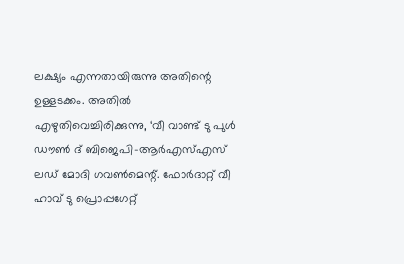ലക്ഷ്യം എന്നതായിരുന്നു അതിന്റെ ഉള്ളടക്കം. അതിൽ എഴുതിവെച്ചിരിക്കുന്നു, ‘വീ വാണ്ട് ടു പുൾ ഡൗൺ ദ് ബിജെപി-ആർഎസ്എസ് ലഡ് മോദി ഗവൺമെന്റ്. ഫോർദാറ്റ് വീ ഹാവ് ടു പ്രൊപ്പഗേറ്റ്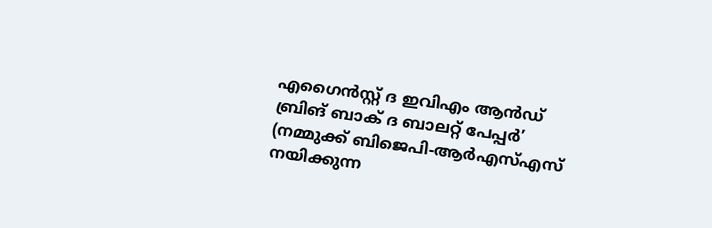എഗൈൻസ്റ്റ് ദ ഇവിഎം ആൻഡ് ബ്രിങ് ബാക് ദ ബാലറ്റ് പേപ്പർ’ (നമ്മുക്ക് ബിജെപി-ആർഎസ്എസ് നയിക്കുന്ന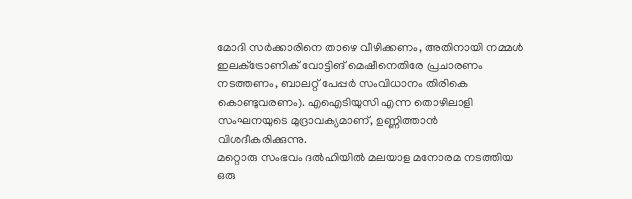മോദി സർക്കാരിനെ താഴെ വീഴിക്കണം, അതിനായി നമ്മൾ ഇലക്‌ട്രോണിക് വോട്ടിങ് മെഷീനെതിരേ പ്രചാരണം നടത്തണം, ബാലറ്റ് പേപ്പർ സംവിധാനം തിരികെ കൊണ്ടുവരണം). എഐടിയുസി എന്ന തൊഴിലാളി സംഘനയുടെ മുദ്രാവക്യമാണ്, ഉണ്ണിത്താൻ വിശദീകരിക്കുന്നു.
മറ്റൊരു സംഭവം ദൽഹിയിൽ മലയാള മനോരമ നടത്തിയ ഒരു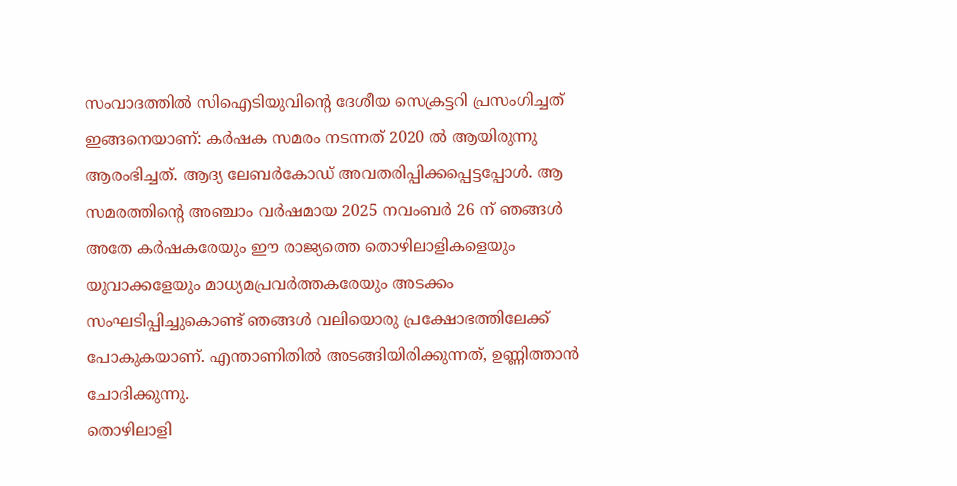സംവാദത്തിൽ സിഐടിയുവിന്റെ ദേശീയ സെക്രട്ടറി പ്രസംഗിച്ചത് ഇങ്ങനെയാണ്: കർഷക സമരം നടന്നത് 2020 ൽ ആയിരുന്നു ആരംഭിച്ചത്. ആദ്യ ലേബർകോഡ് അവതരിപ്പിക്കപ്പെട്ടപ്പോൾ. ആ സമരത്തിന്റെ അഞ്ചാം വർഷമായ 2025 നവംബർ 26 ന് ഞങ്ങൾ അതേ കർഷകരേയും ഈ രാജ്യത്തെ തൊഴിലാളികളെയും യുവാക്കളേയും മാധ്യമപ്രവർത്തകരേയും അടക്കം സംഘടിപ്പിച്ചുകൊണ്ട് ഞങ്ങൾ വലിയൊരു പ്രക്ഷോഭത്തിലേക്ക് പോകുകയാണ്. എന്താണിതിൽ അടങ്ങിയിരിക്കുന്നത്, ഉണ്ണിത്താൻ ചോദിക്കുന്നു.
തൊഴിലാളി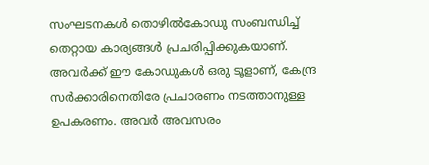സംഘടനകൾ തൊഴിൽകോഡു സംബന്ധിച്ച് തെറ്റായ കാര്യങ്ങൾ പ്രചരിപ്പിക്കുകയാണ്. അവർക്ക് ഈ കോഡുകൾ ഒരു ടൂളാണ്, കേന്ദ്ര സർക്കാരിനെതിരേ പ്രചാരണം നടത്താനുള്ള ഉപകരണം. അവർ അവസരം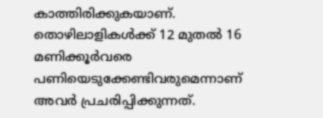കാത്തിരിക്കുകയാണ്. തൊഴിലാളികൾക്ക് 12 മുതൽ 16 മണിക്കൂർവരെ പണിയെടുക്കേണ്ടിവരുമെന്നാണ് അവർ പ്രചരിപ്പിക്കുന്നത്.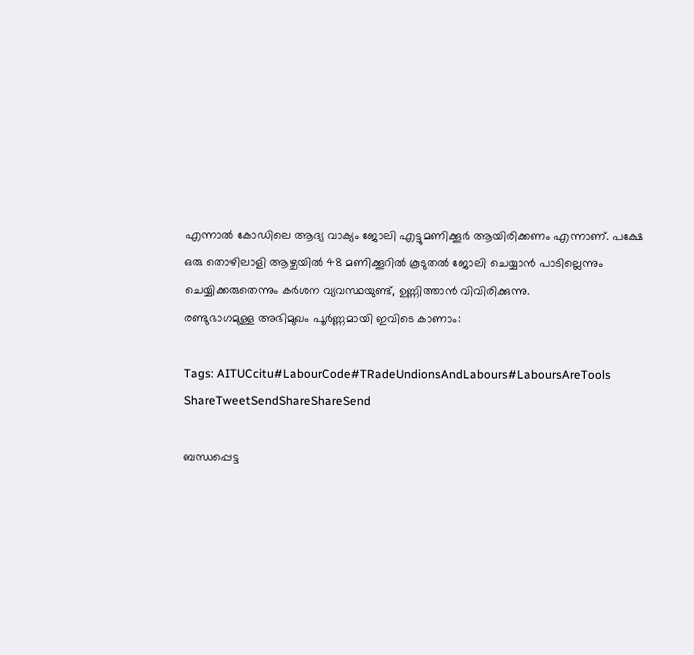എന്നാൽ കോഡിലെ ആദ്യ വാക്യം ജോലി എട്ടുമണിക്കൂർ ആയിരിക്കണം എന്നാണ്. പക്ഷേ ഒരു തൊഴിലാളി ആഴ്ചയിൽ 48 മണിക്കൂറിൽ കൂടുതൽ ജോലി ചെയ്യാൻ പാടില്ലെന്നും ചെയ്യിക്കരുതെന്നും കർശന വ്യവസ്ഥയുണ്ട്, ഉണ്ണിത്താൻ വിവിരിക്കുന്നു.
രണ്ടുഭാഗമുള്ള അഭിമുഖം പൂർണ്ണമായി ഇവിടെ കാണാം:

Tags: AITUCcitu#LabourCode#TRadeUndionsAndLabours#LaboursAreTools
ShareTweetSendShareShareSend

ബന്ധപ്പെട്ട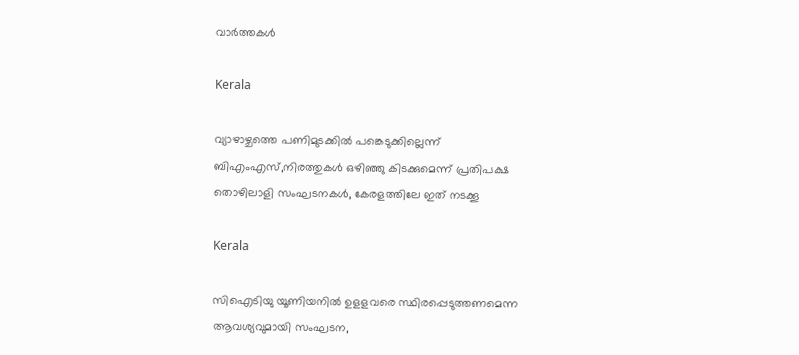വാര്‍ത്തകള്‍

Kerala

വ്യാഴാഴ്ചത്തെ പണിമുടക്കില്‍ പങ്കെടുക്കില്ലെന്ന് ബിഎംഎസ്,നിരത്തുകള്‍ ഒഴിഞ്ഞു കിടക്കുമെന്ന് പ്രതിപക്ഷ തൊഴിലാളി സംഘടനകള്‍, കേരളത്തിലേ ഇത് നടക്കൂ

Kerala

സിഐടിയു യൂണിയനില്‍ ഉളളവരെ സ്ഥിരപ്പെടുത്തണമെന്ന ആവശ്യവുമായി സംഘടന,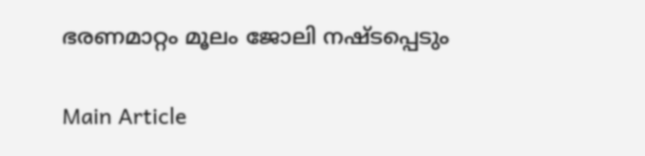ഭരണമാറ്റം മൂലം ജോലി നഷ്ടപ്പെടും

Main Article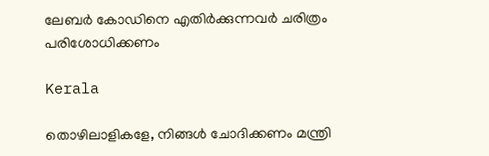ലേബര്‍ കോഡിനെ എതിര്‍ക്കുന്നവര്‍ ചരിത്രം പരിശോധിക്കണം

Kerala

തൊഴിലാളികളേ, നിങ്ങൾ ചോദിക്കണം മന്ത്രി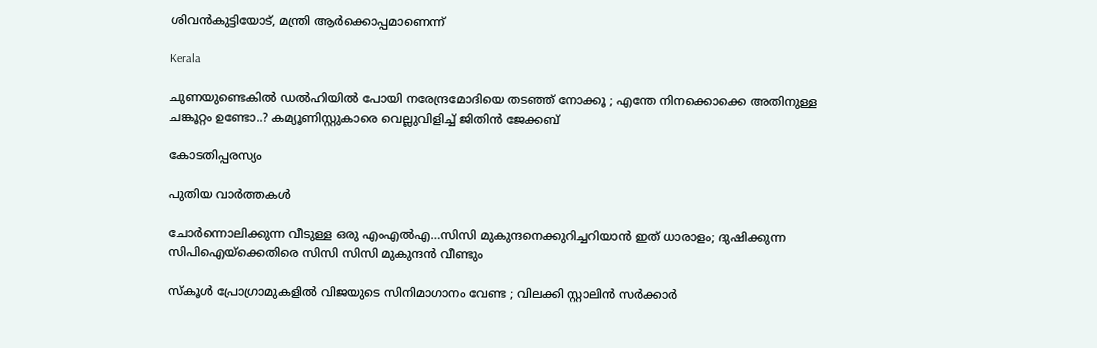ശിവൻകുട്ടിയോട്, മന്ത്രി ആർക്കൊപ്പമാണെന്ന്

Kerala

ചുണയുണ്ടെകിൽ ഡൽഹിയിൽ പോയി നരേന്ദ്രമോദിയെ തടഞ്ഞ് നോക്കൂ ; എന്തേ നിനക്കൊക്കെ അതിനുള്ള ചങ്കൂറ്റം ഉണ്ടോ..? കമ്യൂണിസ്റ്റുകാരെ വെല്ലുവിളിച്ച് ജിതിൻ ജേക്കബ്

കോടതിപ്പരസ്യം

പുതിയ വാര്‍ത്തകള്‍

ചോര്‍ന്നൊലിക്കുന്ന വീടുള്ള ഒരു എംഎല്‍എ…സിസി മുകുന്ദനെക്കുറിച്ചറിയാന്‍ ഇത് ധാരാളം; ദുഷിക്കുന്ന സിപിഐയ്‌ക്കെതിരെ സിസി സിസി മുകുന്ദന്‍ വീണ്ടും

സ്കൂൾ പ്രോഗ്രാമുകളിൽ വിജയുടെ സിനിമാഗാനം വേണ്ട ; വിലക്കി സ്റ്റാലിൻ സർക്കാർ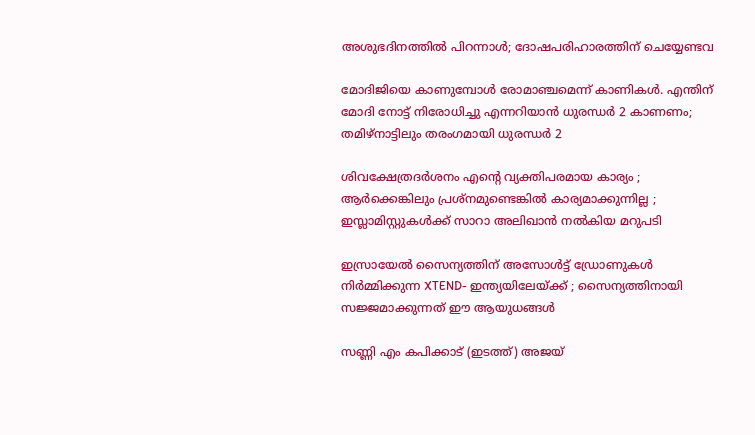അശുഭദിനത്തിൽ പിറന്നാൾ; ദോഷപരിഹാരത്തിന് ചെയ്യേണ്ടവ

മോദിജിയെ കാണുമ്പോള്‍ രോമാഞ്ചമെന്ന് കാണികള്‍. എന്തിന് മോദി നോട്ട് നിരോധിച്ചു എന്നറിയാന്‍ ധുരന്ധര്‍ 2 കാണണം; തമിഴ്നാട്ടിലും തരംഗമായി ധുരന്ധര്‍ 2

ശിവക്ഷേത്രദർശനം എന്റെ വ്യക്തിപരമായ കാര്യം ; ആർക്കെങ്കിലും പ്രശ്‌നമുണ്ടെങ്കിൽ കാര്യമാക്കുന്നില്ല ; ഇസ്ലാമിസ്റ്റുകൾക്ക് സാറാ അലിഖാൻ നൽകിയ മറുപടി

ഇസ്രായേൽ സൈന്യത്തിന് അസോൾട്ട് ഡ്രോണുകൾ നിർമ്മിക്കുന്ന XTEND- ഇന്ത്യയിലേയ്‌ക്ക് ; സൈന്യത്തിനായി സജ്ജമാക്കുന്നത് ഈ ആയുധങ്ങൾ

സണ്ണി എം കപിക്കാട് (ഇടത്ത്) അജയ്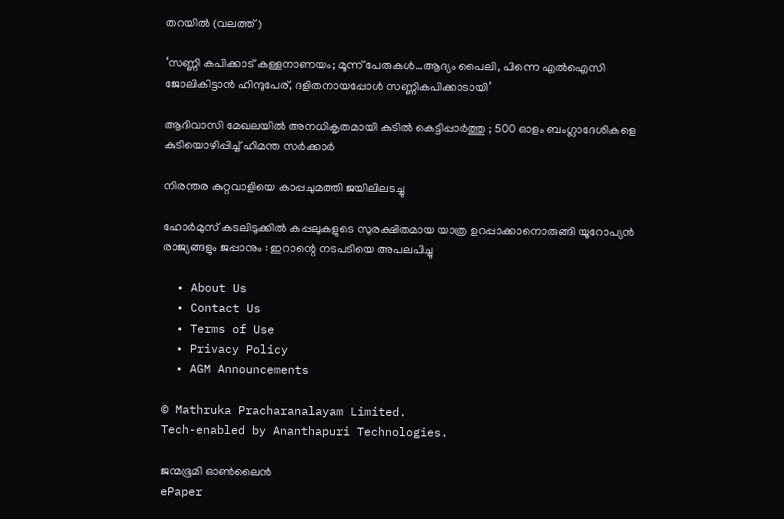തറയില്‍ (വലത്ത്)

‘സണ്ണി കപിക്കാട് കള്ളനാണയം; മൂന്ന് പേരുകള്‍…ആദ്യം പൈലി, പിന്നെ എല്‍ഐസി ജോലികിട്ടാന്‍ ഹിന്ദുപേര്, ദളിതനായപ്പോള്‍ സണ്ണികപിക്കാടായി’

ആദിവാസി മേഖലയിൽ അനധികൃതമായി കുടിൽ കെട്ടിപ്പാർത്തു ; 500 ഓളം ബംഗ്ലാദേശികളെ കുടിയൊഴിപ്പിച്ച് ഹിമന്ത സർക്കാർ

നിരന്തര കുറ്റവാളിയെ കാപ്പചുമത്തി ജയിലിലടച്ചു

ഹോർമുസ് കടലിടുക്കിൽ കപ്പലുകളുടെ സുരക്ഷിതമായ യാത്ര ഉറപ്പാക്കാനൊരുങ്ങി യൂറോപ്യൻ രാജ്യങ്ങളും ജപ്പാനും : ഇറാന്റെ നടപടിയെ അപലപിച്ചു

  • About Us
  • Contact Us
  • Terms of Use
  • Privacy Policy
  • AGM Announcements

© Mathruka Pracharanalayam Limited.
Tech-enabled by Ananthapuri Technologies.

ജന്മഭൂമി ഓണ്‍ലൈന്‍
ePaper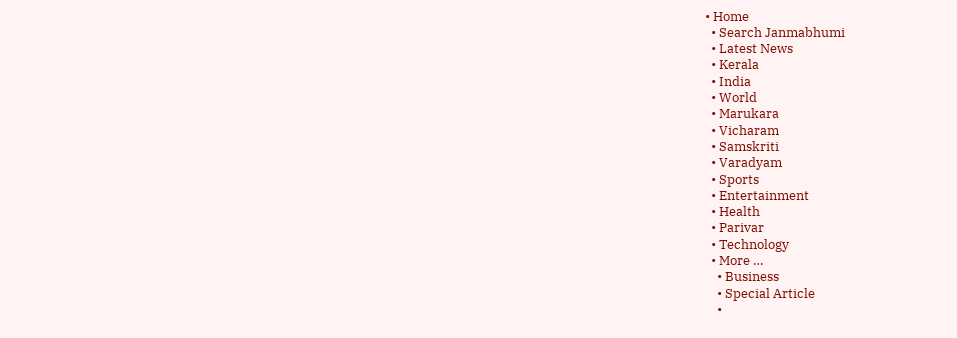• Home
  • Search Janmabhumi
  • Latest News
  • Kerala
  • India
  • World
  • Marukara
  • Vicharam
  • Samskriti
  • Varadyam
  • Sports
  • Entertainment
  • Health
  • Parivar
  • Technology
  • More …
    • Business
    • Special Article
    •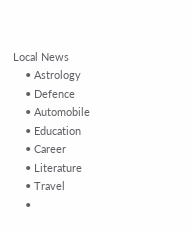Local News
    • Astrology
    • Defence
    • Automobile
    • Education
    • Career
    • Literature
    • Travel
    •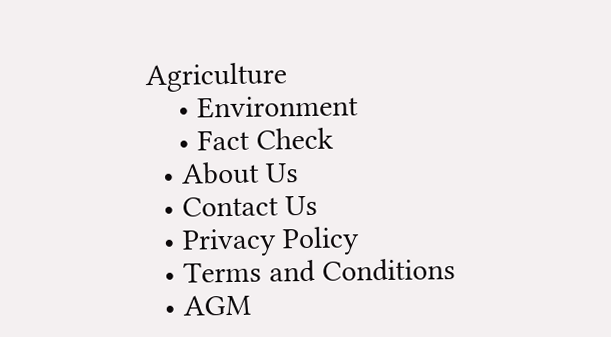Agriculture
    • Environment
    • Fact Check
  • About Us
  • Contact Us
  • Privacy Policy
  • Terms and Conditions
  • AGM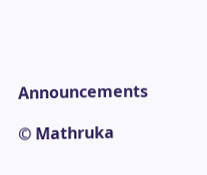Announcements

© Mathruka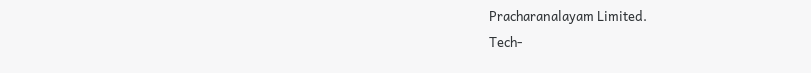Pracharanalayam Limited.
Tech-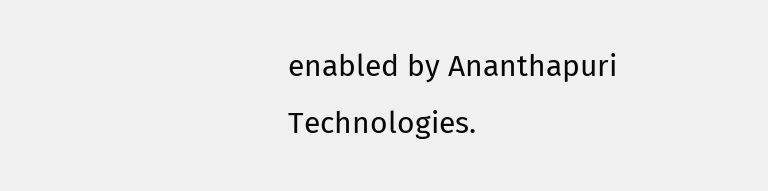enabled by Ananthapuri Technologies.